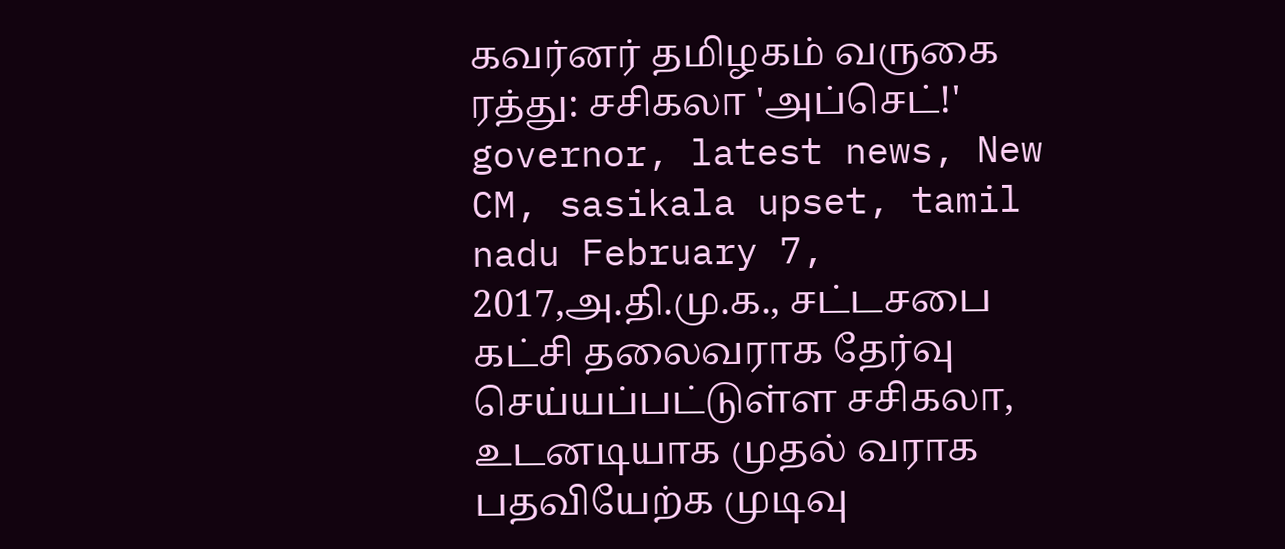கவர்னர் தமிழகம் வருகை ரத்து: சசிகலா 'அப்செட்!'
governor, latest news, New CM, sasikala upset, tamil nadu February 7, 2017,அ.தி.மு.க., சட்டசபை கட்சி தலைவராக தேர்வு செய்யப்பட்டுள்ள சசிகலா, உடனடியாக முதல் வராக பதவியேற்க முடிவு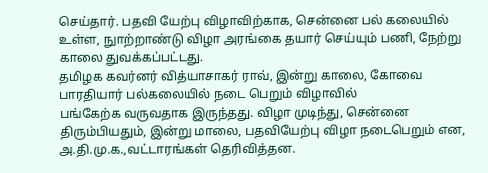செய்தார். பதவி யேற்பு விழாவிற்காக, சென்னை பல் கலையில் உள்ள, நுாற்றாண்டு விழா அரங்கை தயார் செய்யும் பணி, நேற்று காலை துவக்கப்பட்டது.
தமிழக கவர்னர் வித்யாசாகர் ராவ், இன்று காலை, கோவை பாரதியார் பல்கலையில் நடை பெறும் விழாவில்
பங்கேற்க வருவதாக இருந்தது. விழா முடிந்து, சென்னை திரும்பியதும், இன்று மாலை, பதவியேற்பு விழா நடைபெறும் என, அ.தி.மு.க.,வட்டாரங்கள் தெரிவித்தன.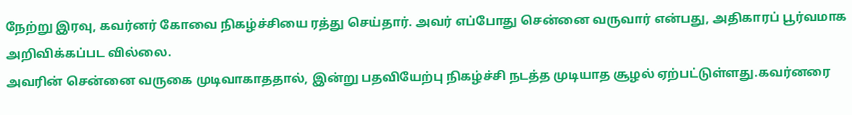நேற்று இரவு, கவர்னர் கோவை நிகழ்ச்சியை ரத்து செய்தார். அவர் எப்போது சென்னை வருவார் என்பது, அதிகாரப் பூர்வமாக அறிவிக்கப்பட வில்லை.
அவரின் சென்னை வருகை முடிவாகாததால், இன்று பதவியேற்பு நிகழ்ச்சி நடத்த முடியாத சூழல் ஏற்பட்டுள்ளது.கவர்னரை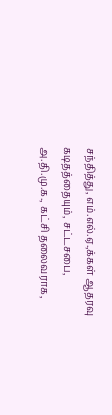சந்தித்து, எம்.எல்.ஏ.,க்கள் ஆதரவு கடிதத்தையும், சட்டசபை, அ.தி.மு.க., கட்சி தலைவராக,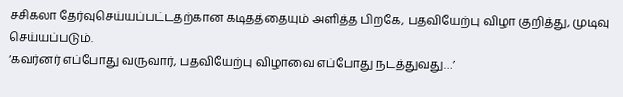சசிகலா தேர்வுசெய்யப்பட்டதற்கான கடிதத்தையும் அளித்த பிறகே, பதவியேற்பு விழா குறித்து, முடிவு செய்யப்படும்.
‘கவர்னர் எப்போது வருவார், பதவியேற்பு விழாவை எப்போது நடத்துவது…’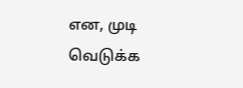என, முடி வெடுக்க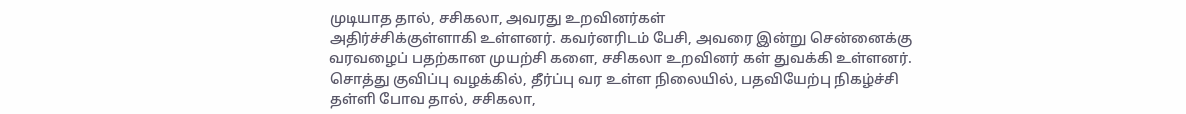முடியாத தால், சசிகலா, அவரது உறவினர்கள்
அதிர்ச்சிக்குள்ளாகி உள்ளனர். கவர்னரிடம் பேசி, அவரை இன்று சென்னைக்கு வரவழைப் பதற்கான முயற்சி களை, சசிகலா உறவினர் கள் துவக்கி உள்ளனர்.
சொத்து குவிப்பு வழக்கில், தீர்ப்பு வர உள்ள நிலையில், பதவியேற்பு நிகழ்ச்சி தள்ளி போவ தால், சசிகலா,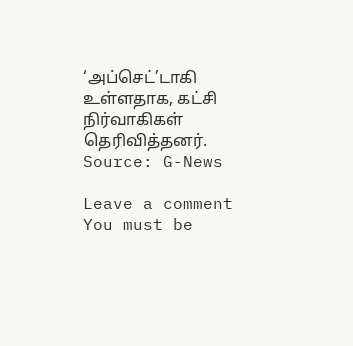‘அப்செட்’டாகி உள்ளதாக, கட்சி நிர்வாகிகள் தெரிவித்தனர்.
Source: G-News

Leave a comment
You must be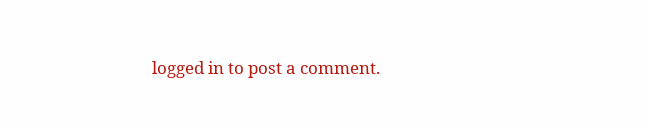logged in to post a comment.